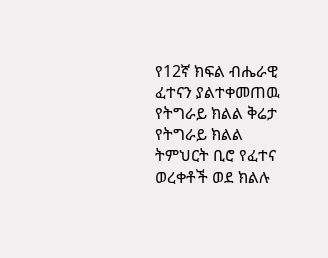የ12ኛ ክፍል ብሔራዊ ፈተናን ያልተቀመጠዉ የትግራይ ክልል ቅሬታ
የትግራይ ክልል ትምህርት ቢሮ የፈተና ወረቀቶች ወደ ክልሉ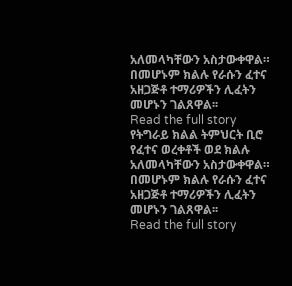አለመላካቸውን አስታውቀዋል። በመሆኑም ክልሉ የራሱን ፈተና አዘጋጅቶ ተማሪዎችን ሊፈትን መሆኑን ገልጸዋል፡፡
Read the full story
የትግራይ ክልል ትምህርት ቢሮ የፈተና ወረቀቶች ወደ ክልሉ አለመላካቸውን አስታውቀዋል። በመሆኑም ክልሉ የራሱን ፈተና አዘጋጅቶ ተማሪዎችን ሊፈትን መሆኑን ገልጸዋል፡፡
Read the full story